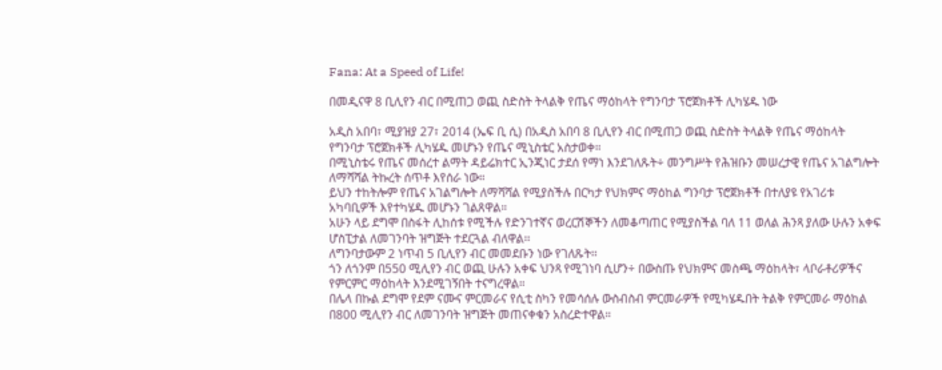Fana: At a Speed of Life!

በመዲናዋ 8 ቢሊየን ብር በሚጠጋ ወጪ ስድስት ትላልቅ የጤና ማዕከላት የግንባታ ፕሮጀክቶች ሊካሄዱ ነው

አዲስ አበባ፣ ሚያዝያ 27፣ 2014 (ኤፍ ቢ ሲ) በአዲስ አበባ 8 ቢሊየን ብር በሚጠጋ ወጪ ስድስት ትላልቅ የጤና ማዕከላት የግንባታ ፕሮጀክቶች ሊካሄዱ መሆኑን የጤና ሚኒስቴር አስታወቀ።
በሚኒስቴሩ የጤና መሰረተ ልማት ዳይሬክተር ኢንጂነር ታደሰ የማነ እንደገለጹት÷ መንግሥት የሕዝቡን መሠረታዊ የጤና አገልግሎት ለማሻሻል ትኩረት ሰጥቶ እየሰራ ነው።
ይህን ተከትሎም የጤና አገልግሎት ለማሻሻል የሚያስችሉ በርካታ የህክምና ማዕከል ግንባታ ፕሮጀክቶች በተለያዩ የአገሪቱ አካባቢዎች እየተካሄዱ መሆኑን ገልጸዋል።
አሁን ላይ ደግሞ በስፋት ሊከሰቱ የሚችሉ የድንገተኛና ወረርሽኞችን ለመቆጣጠር የሚያስችል ባለ 11 ወለል ሕንጻ ያለው ሁሉን አቀፍ ሆስፒታል ለመገንባት ዝግጅት ተደርጓል ብለዋል፡፡
ለግንባታውም 2 ነጥብ 5 ቢሊየን ብር መመደቡን ነው የገለጹት፡፡
ጎን ለጎንም በ550 ሚሊየን ብር ወጪ ሁሉን አቀፍ ህንጻ የሚገነባ ሲሆን÷ በውስጡ የህክምና መስጫ ማዕከላት፣ ላቦራቶሪዎችና የምርምር ማዕከላት እንደሚገኝበት ተናግረዋል።
በሌላ በኩል ደግሞ የደም ናሙና ምርመራና የሲቲ ስካን የመሳሰሉ ውስብስብ ምርመራዎች የሚካሄዱበት ትልቅ የምርመራ ማዕከል በ800 ሚሊየን ብር ለመገንባት ዝግጅት መጠናቀቁን አስረድተዋል።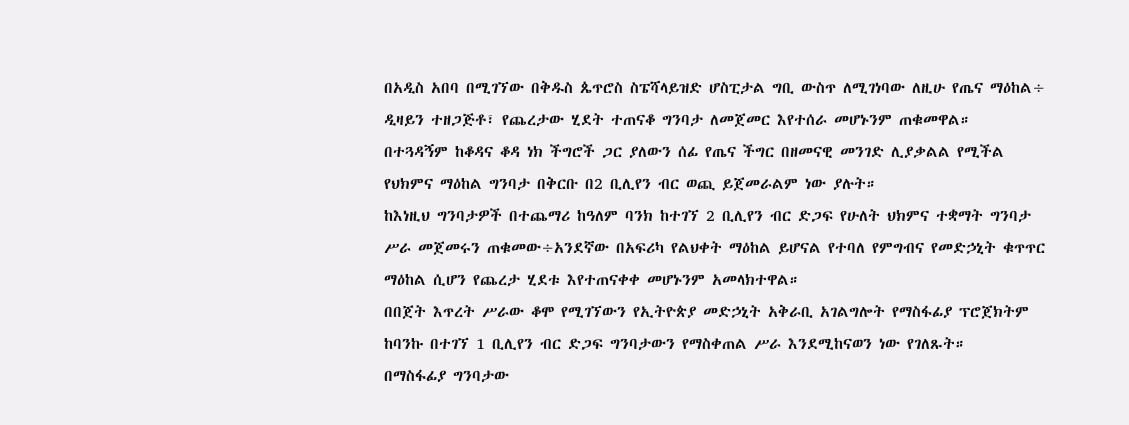በአዲስ አበባ በሚገኘው በቅዱስ ጴጥሮስ ስፔሻላይዝድ ሆስፒታል ግቢ ውስጥ ለሚገነባው ለዚሁ የጤና ማዕከል÷ ዲዛይን ተዘጋጅቶ፣ የጨረታው ሂደት ተጠናቆ ግንባታ ለመጀመር እየተሰራ መሆኑንም ጠቁመዋል።
በተጓዳኝም ከቆዳና ቆዳ ነክ ችግሮች ጋር ያለውን ሰፊ የጤና ችግር በዘመናዊ መንገድ ሊያቃልል የሚችል የህክምና ማዕከል ግንባታ በቅርቡ በ2 ቢሊየን ብር ወጪ ይጀመራልም ነው ያሉት።
ከእነዚህ ግንባታዎች በተጨማሪ ከዓለም ባንክ ከተገኘ 2 ቢሊየን ብር ድጋፍ የሁለት ህክምና ተቋማት ግንባታ ሥራ መጀመሩን ጠቁመው÷አንደኛው በአፍሪካ የልህቀት ማዕከል ይሆናል የተባለ የምግብና የመድኃኒት ቁጥጥር ማዕከል ሲሆን የጨረታ ሂደቱ እየተጠናቀቀ መሆኑንም አመላክተዋል።
በበጀት እጥረት ሥራው ቆሞ የሚገኘውን የኢትዮጵያ መድኃኒት አቅራቢ አገልግሎት የማስፋፊያ ፕሮጀክትም ከባንኩ በተገኘ 1 ቢሊየን ብር ድጋፍ ግንባታውን የማስቀጠል ሥራ እንደሚከናወን ነው የገለጹት።
በማስፋፊያ ግንባታው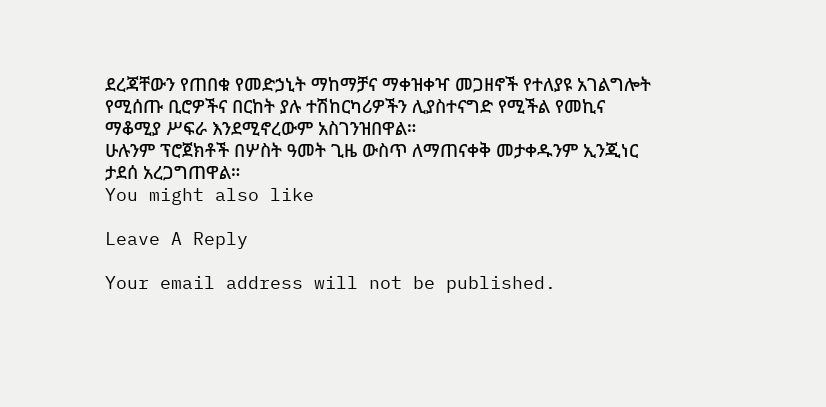ደረጃቸውን የጠበቁ የመድኃኒት ማከማቻና ማቀዝቀዣ መጋዘኖች የተለያዩ አገልግሎት የሚሰጡ ቢሮዎችና በርከት ያሉ ተሽከርካሪዎችን ሊያስተናግድ የሚችል የመኪና ማቆሚያ ሥፍራ እንደሚኖረውም አስገንዝበዋል።
ሁሉንም ፕሮጀክቶች በሦስት ዓመት ጊዜ ውስጥ ለማጠናቀቅ መታቀዱንም ኢንጂነር ታደሰ አረጋግጠዋል።
You might also like

Leave A Reply

Your email address will not be published.